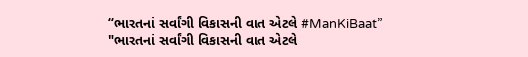“ભારતનાં સર્વાંગી વિકાસની વાત એટલે #ManKiBaat”
"ભારતનાં સર્વાંગી વિકાસની વાત એટલે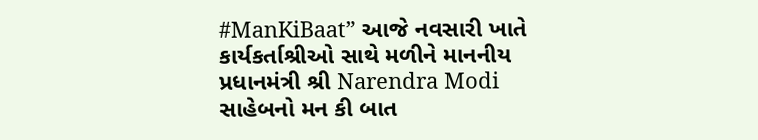#ManKiBaat” આજે નવસારી ખાતે કાર્યકર્તાશ્રીઓ સાથે મળીને માનનીય પ્રધાનમંત્રી શ્રી Narendra Modi સાહેબનો મન કી બાત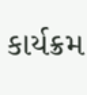કાર્યક્રમ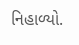નિહાળ્યો.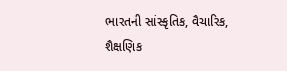ભારતની સાંસ્કૃતિક, વૈચારિક, શૈક્ષણિક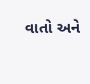વાતો અને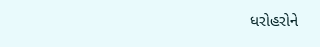ધરોહરોને